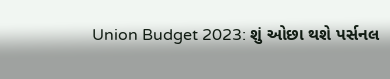Union Budget 2023: શું ઓછા થશે પર્સનલ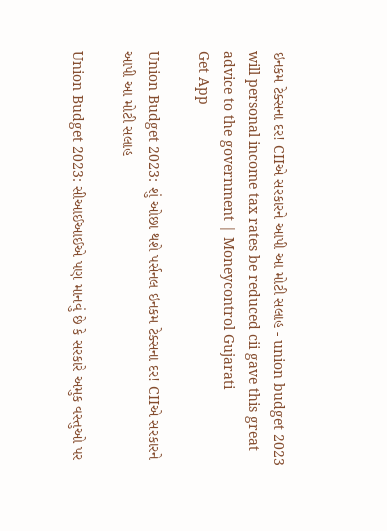ઇનકમ ટેક્સના દર! CIIએ સરકારને આપી આ મોટી સલાહ - union budget 2023 will personal income tax rates be reduced cii gave this great advice to the government | Moneycontrol Gujarati
Get App

Union Budget 2023: શું ઓછા થશે પર્સનલ ઇનકમ ટેક્સના દર! CIIએ સરકારને આપી આ મોટી સલાહ

Union Budget 2023: સીઆઈઆઈએ પણ માનવું છે કે સરકારે અમુક વસ્તુઓ પર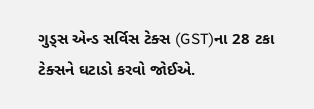ગુડ્સ એન્ડ સર્વિસ ટેક્સ (GST)ના 28 ટકા ટેક્સને ઘટાડો કરવો જોઈએ.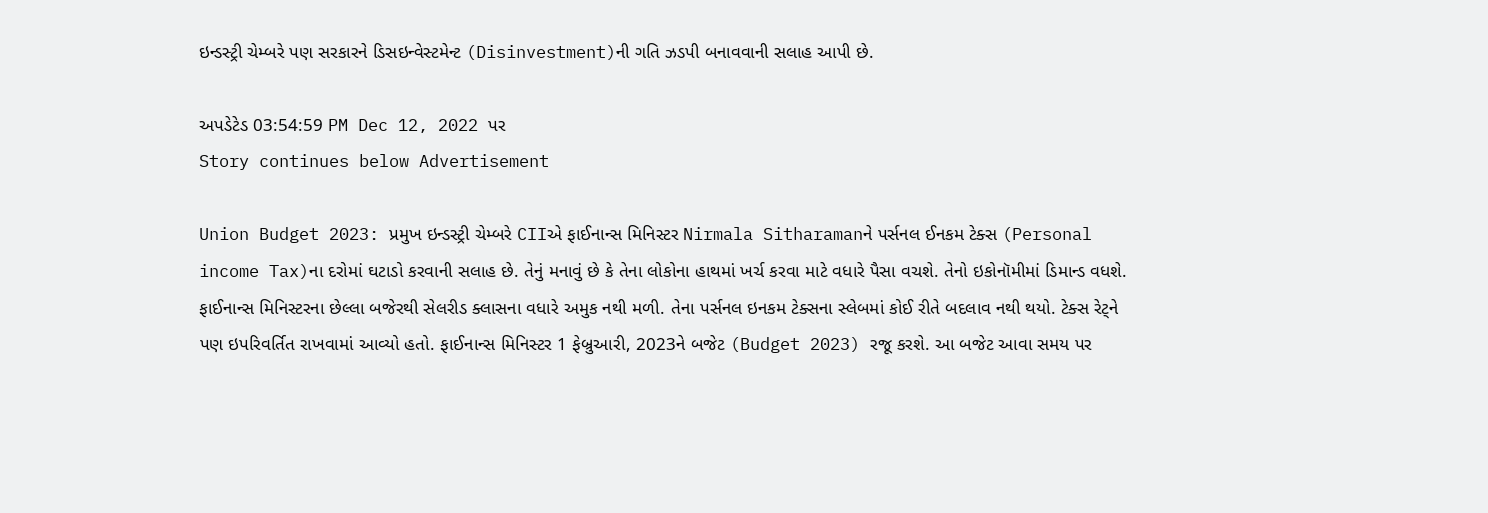ઇન્ડસ્ટ્રી ચેમ્બરે પણ સરકારને ડિસઇન્વેસ્ટમેન્ટ (Disinvestment)ની ગતિ ઝડપી બનાવવાની સલાહ આપી છે.

અપડેટેડ 03:54:59 PM Dec 12, 2022 પર
Story continues below Advertisement

Union Budget 2023: પ્રમુખ ઇન્ડસ્ટ્રી ચેમ્બરે CIIએ ફાઈનાન્સ મિનિસ્ટર Nirmala Sitharamanને પર્સનલ ઈનકમ ટેક્સ (Personal income Tax)ના દરોમાં ઘટાડો કરવાની સલાહ છે. તેનું મનાવું છે કે તેના લોકોના હાથમાં ખર્ચ કરવા માટે વધારે પૈસા વચશે. તેનો ઇકોનૉમીમાં ડિમાન્ડ વધશે. ફાઈનાન્સ મિનિસ્ટરના છેલ્લા બજેરથી સેલરીડ ક્લાસના વધારે અમુક નથી મળી. તેના પર્સનલ ઇનકમ ટેક્સના સ્લેબમાં કોઈ રીતે બદલાવ નથી થયો. ટેક્સ રેટ્ને પણ ઇપરિવર્તિત રાખવામાં આવ્યો હતો. ફાઈનાન્સ મિનિસ્ટર 1 ફેબ્રુઆરી, 2023ને બજેટ (Budget 2023) રજૂ કરશે. આ બજેટ આવા સમય પર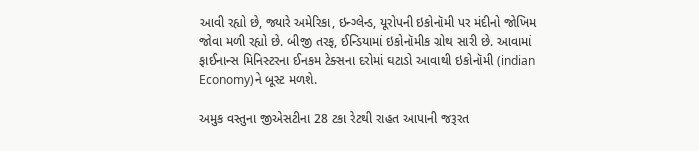આવી રહ્યો છે, જ્યારે અમેરિકા, ઇન્ગ્લેન્ડ, યૂરોપની ઇકોનૉમી પર મંદીનો જોખિમ જોવા મળી રહ્યો છે. બીજી તરફ, ઈન્ડિયામાં ઇકોનૉમીક ગ્રોથ સારી છે. આવામાં ફાઈનાન્સ મિનિસ્ટરના ઈનકમ ટેક્સના દરોમાં ઘટાડો આવાથી ઇકોનૉમી (indian Economy)ને બૂસ્ટ મળશે.

અમુક વસ્તુના જીએસટીના 28 ટકા રેટથી રાહત આપાની જરૂરત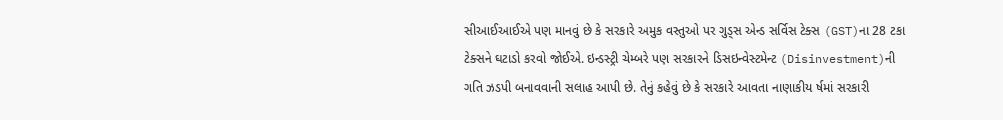સીઆઈઆઈએ પણ માનવું છે કે સરકારે અમુક વસ્તુઓ પર ગુડ્સ એન્ડ સર્વિસ ટેક્સ (GST)ના 28 ટકા ટેક્સને ઘટાડો કરવો જોઈએ. ઇન્ડસ્ટ્રી ચેમ્બરે પણ સરકારને ડિસઇન્વેસ્ટમેન્ટ (Disinvestment)ની ગતિ ઝડપી બનાવવાની સલાહ આપી છે. તેનું કહેવું છે કે સરકારે આવતા નાણાકીય ર્ષમાં સરકારી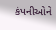કંપનીઓને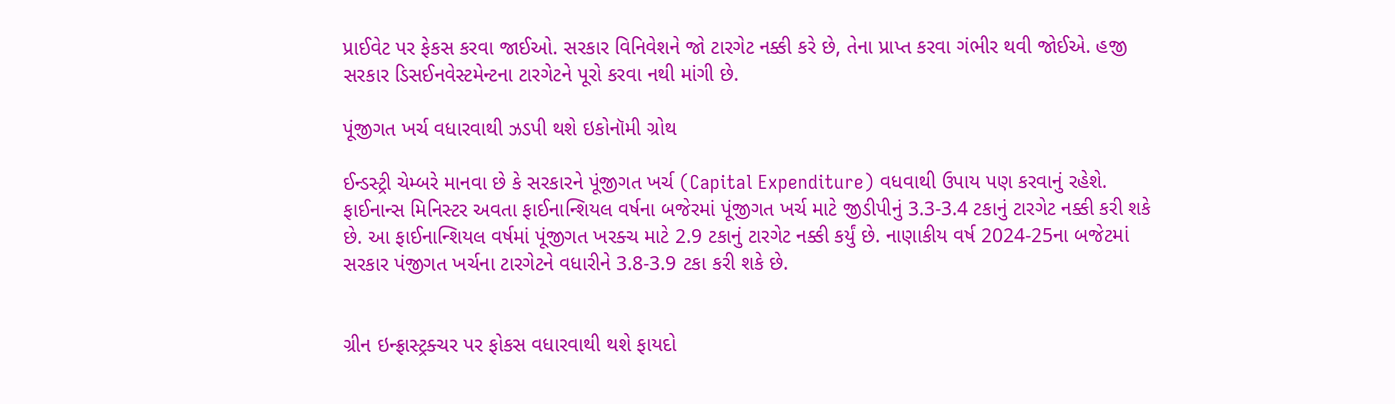પ્રાઈવેટ પર ફેકસ કરવા જાઈઓ. સરકાર વિનિવેશને જો ટારગેટ નક્કી કરે છે, તેના પ્રાપ્ત કરવા ગંભીર થવી જોઈએ. હજી સરકાર ડિસઈનવેસ્ટમેન્ટના ટારગેટને પૂરો કરવા નથી માંગી છે.

પૂંજીગત ખર્ચ વધારવાથી ઝડપી થશે ઇકોનૉમી ગ્રોથ

ઈન્ડસ્ટ્રી ચેમ્બરે માનવા છે કે સરકારને પૂંજીગત ખર્ચ (Capital Expenditure) વધવાથી ઉપાય પણ કરવાનું રહેશે. ફાઈનાન્સ મિનિસ્ટર અવતા ફાઈનાન્શિયલ વર્ષના બજેરમાં પૂંજીગત ખર્ચ માટે જીડીપીનું 3.3-3.4 ટકાનું ટારગેટ નક્કી કરી શકે છે. આ ફાઈનાન્શિયલ વર્ષમાં પૂંજીગત ખરક્ચ માટે 2.9 ટકાનું ટારગેટ નક્કી કર્યું છે. નાણાકીય વર્ષ 2024-25ના બજેટમાં સરકાર પંજીગત ખર્ચના ટારગેટને વધારીને 3.8-3.9 ટકા કરી શકે છે.


ગ્રીન ઇન્ફ્રાસ્ટ્રક્ચર પર ફોકસ વધારવાથી થશે ફાયદો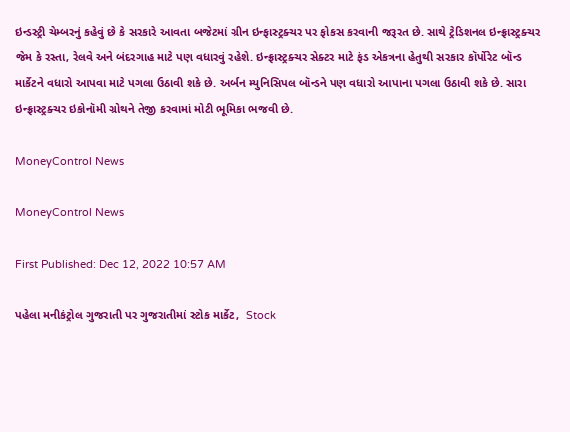ઇન્ડસ્ટ્રી ચેમ્બરનું કહેવું છે કે સરકારે આવતા બજેટમાં ગ્રીન ઇન્ફાસ્ટ્રક્ચર પર ફોકસ કરવાની જરૂરત છે. સાથે ટ્રેડિશનલ ઇન્ફ્રાસ્ટ્રક્ચર જેમ કે રસ્તા, રેલવે અને બંદરગાહ માટે પણ વધારવું રહેશે. ઇન્ફ્રાસ્ટ્રક્ચર સેક્ટર માટે ફંડ એકત્રના હેતુથી સરકાર કૉર્પોરેટ બૉન્ડ માર્કેટને વધારો આપવા માટે પગલા ઉઠાવી શકે છે. અર્બન મ્યુનિસિપલ બૉન્ડને પણ વધારો આપાના પગલા ઉઠાવી શકે છે. સારા ઇન્ફ્રાસ્ટ્રક્ચર ઇકોનૉમી ગ્રોથને તેજી કરવામાં મોટી ભૂમિકા ભજવી છે.

MoneyControl News

MoneyControl News

First Published: Dec 12, 2022 10:57 AM

પહેલા મનીકંટ્રોલ ગુજરાતી પર ગુજરાતીમાં સ્ટોક માર્કેટ,  Stock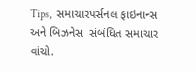Tips,  સમાચારપર્સનલ ફાઇનાન્સ  અને બિઝનેસ  સંબંધિત સમાચાર વાંચો.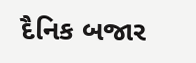દૈનિક બજાર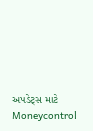અપડેટ્સ માટે Moneycontrol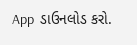App  ડાઉનલોડ કરો.